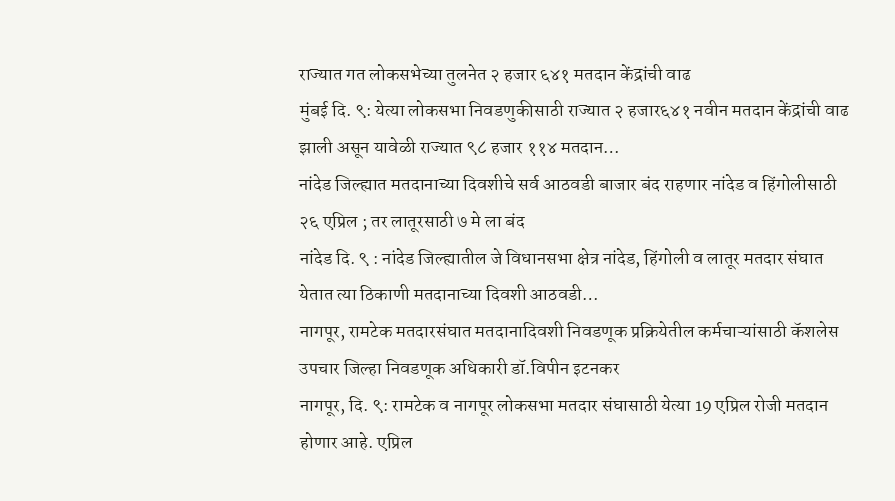राज्यात गत लोकसभेच्या तुलनेत २ हजार ६४१ मतदान केंद्रांची वाढ
मुंबई दि. ९: येत्या लोकसभा निवडणुकीसाठी राज्यात २ हजार६४१ नवीन मतदान केंद्रांची वाढ झाली असून यावेळी राज्यात ९८ हजार ११४ मतदान…
नांदेड जिल्ह्यात मतदानाच्या दिवशीचे सर्व आठवडी बाजार बंद राहणार नांदेड व हिंगोलीसाठी २६ एप्रिल ; तर लातूरसाठी ७ मे ला बंद
नांदेड दि. ९ : नांदेड जिल्ह्यातील जे विधानसभा क्षेत्र नांदेड, हिंगोली व लातूर मतदार संघात येतात त्या ठिकाणी मतदानाच्या दिवशी आठवडी…
नागपूर, रामटेक मतदारसंघात मतदानादिवशी निवडणूक प्रक्रियेतील कर्मचाऱ्यांसाठी कॅशलेस उपचार जिल्हा निवडणूक अधिकारी डॉ.विपीन इटनकर
नागपूर, दि. ९: रामटेक व नागपूर लोकसभा मतदार संघासाठी येत्या 19 एप्रिल रोजी मतदान होणार आहे. एप्रिल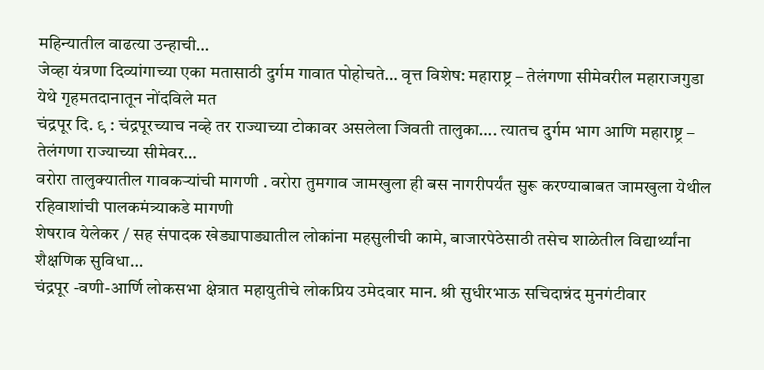महिन्यातील वाढत्या उन्हाची…
जेव्हा यंत्रणा दिव्यांगाच्या एका मतासाठी दुर्गम गावात पोहोचते… वृत्त विशेष: महाराष्ट्र – तेलंगणा सीमेवरील महाराजगुडा येथे गृहमतदानातून नोंदविले मत
चंद्रपूर दि. ९ : चंद्रपूरच्याच नव्हे तर राज्याच्या टोकावर असलेला जिवती तालुका…. त्यातच दुर्गम भाग आणि महाराष्ट्र – तेलंगणा राज्याच्या सीमेवर…
वरोरा तालुक्यातील गावकऱ्यांची मागणी . वरोरा तुमगाव जामखुला ही बस नागरीपर्यंत सुरू करण्याबाबत जामखुला येथील रहिवाशांची पालकमंत्र्याकडे मागणी
शेषराव येलेकर / सह संपादक खेड्यापाड्यातील लोकांना महसुलीची कामे, बाजारपेठेसाठी तसेच शाळेतील विद्यार्थ्यांना शैक्षणिक सुविधा…
चंद्रपूर -वणी-आर्णि लोकसभा क्षेत्रात महायुतीचे लोकप्रिय उमेदवार मान. श्री सुधीरभाऊ सचिदान्नंद मुनगंटीवार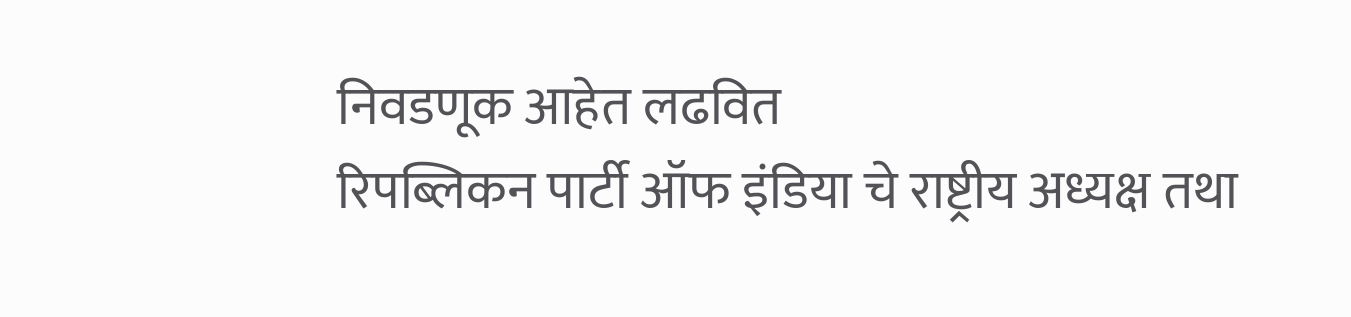निवडणूक आहेत लढवित
रिपब्लिकन पार्टी ऑफ इंडिया चे राष्ट्रीय अध्यक्ष तथा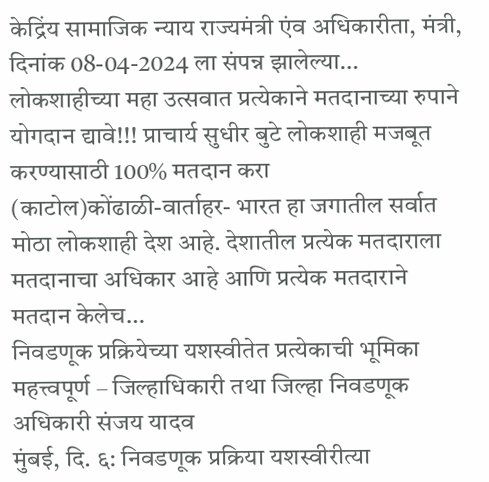केद्रिंय सामाजिक न्याय राज्यमंत्री एंव अधिकारीता, मंत्री, दिनांक 08-04-2024 ला संपन्न झालेल्या…
लोकशाहीच्या महा उत्सवात प्रत्येकाने मतदानाच्या रुपाने योगदान द्यावे!!! प्राचार्य सुधीर बुटे लोकशाही मजबूत करण्यासाठी 100% मतदान करा
(काटोल)कोंढाळी-वार्ताहर- भारत हा जगातील सर्वात मोठा लोकशाही देश आहे. देशातील प्रत्येक मतदाराला मतदानाचा अधिकार आहे आणि प्रत्येक मतदाराने मतदान केलेच…
निवडणूक प्रक्रियेच्या यशस्वीतेत प्रत्येकाची भूमिका महत्त्वपूर्ण – जिल्हाधिकारी तथा जिल्हा निवडणूक अधिकारी संजय यादव
मुंबई, दि. ६: निवडणूक प्रक्रिया यशस्वीरीत्या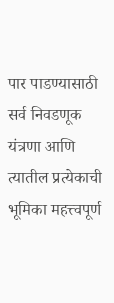पार पाडण्यासाठी सर्व निवडणूक यंत्रणा आणि त्यातील प्रत्येकाची भूमिका महत्त्वपूर्ण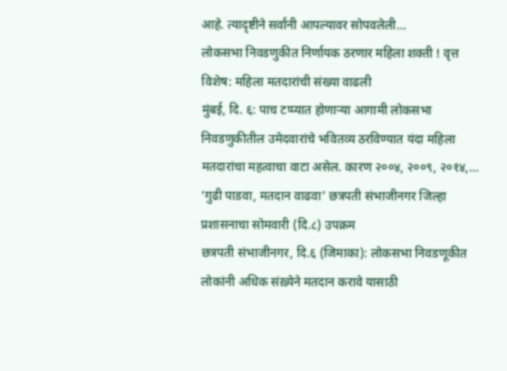आहे. त्यादृष्टीने सर्वांनी आपल्यावर सोपवलेली…
लोकसभा निवडणुकीत निर्णायक ठरणार महिला शक्ती ! वृत्त विशेष: महिला मतदारांची संख्या वाढली
मुंबई, दि. ६: पाच टप्प्यात होणाऱ्या आगामी लोकसभा निवडणुकीतील उमेदवारांचे भवितव्य ठरविण्यात यंदा महिला मतदारांचा महत्वाचा वाटा असेल. कारण २००४, २००९, २०१४,…
‘गुढी पाडवा, मतदान वाढवा’ छत्रपती संभाजीनगर जिल्हा प्रशासनाचा सोमवारी (दि.८) उपक्रम
छत्रपती संभाजीनगर, दि.६ (जिमाका): लोकसभा निवडणूकीत लोकांनी अधिक संख़्येने मतदान करावे यासाठी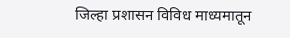जिल्हा प्रशासन विविध माध्यमातून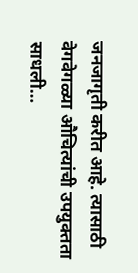जनजागृती करीत आहे. त्यासाठी वेगवेगळ्या औचित्यांची उपयुक्तता साधली…